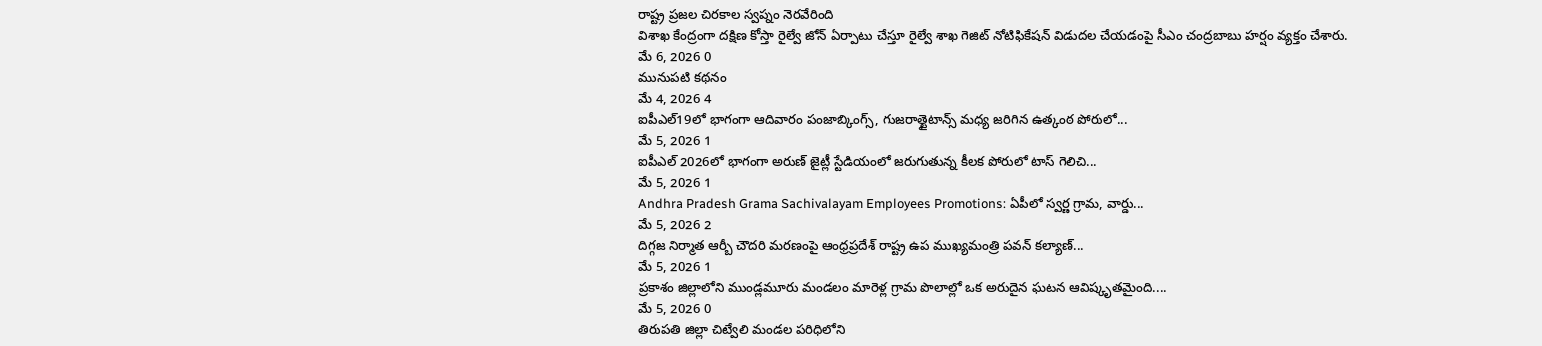రాష్ట్ర ప్రజల చిరకాల స్వప్నం నెరవేరింది
విశాఖ కేంద్రంగా దక్షిణ కోస్తా రైల్వే జోన్ ఏర్పాటు చేస్తూ రైల్వే శాఖ గెజిట్ నోటిఫికేషన్ విడుదల చేయడంపై సీఎం చంద్రబాబు హర్షం వ్యక్తం చేశారు.
మే 6, 2026 0
మునుపటి కథనం
మే 4, 2026 4
ఐపీఎల్19లో భాగంగా ఆదివారం పంజాబ్కింగ్స్, గుజరాత్టైటాన్స్ మధ్య జరిగిన ఉత్కంఠ పోరులో...
మే 5, 2026 1
ఐపీఎల్ 2026లో భాగంగా అరుణ్ జైట్లీ స్టేడియంలో జరుగుతున్న కీలక పోరులో టాస్ గెలిచి...
మే 5, 2026 1
Andhra Pradesh Grama Sachivalayam Employees Promotions: ఏపీలో స్వర్ణ గ్రామ, వార్డు...
మే 5, 2026 2
దిగ్గజ నిర్మాత ఆర్బీ చౌదరి మరణంపై ఆంధ్రప్రదేశ్ రాష్ట్ర ఉప ముఖ్యమంత్రి పవన్ కల్యాణ్...
మే 5, 2026 1
ప్రకాశం జిల్లాలోని ముండ్లమూరు మండలం మారెళ్ల గ్రామ పొలాల్లో ఒక అరుదైన ఘటన ఆవిష్కృతమైంది....
మే 5, 2026 0
తిరుపతి జిల్లా చిట్వేలి మండల పరిధిలోని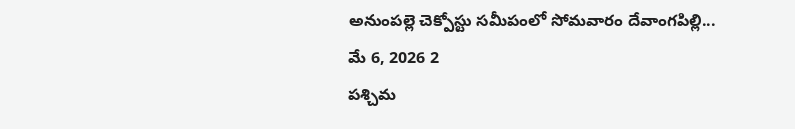అనుంపల్లె చెక్పోస్టు సమీపంలో సోమవారం దేవాంగపిల్లి...
మే 6, 2026 2
పశ్చిమ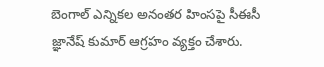బెంగాల్ ఎన్నికల అనంతర హింసపై సీఈసీ జ్ఞానేష్ కుమార్ ఆగ్రహం వ్యక్తం చేశారు.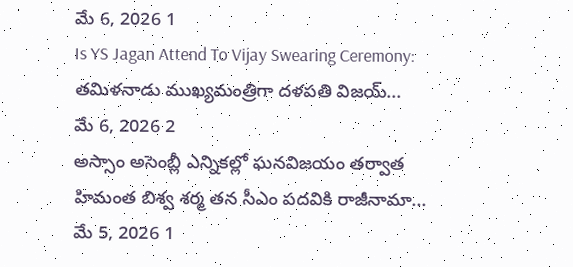మే 6, 2026 1
Is YS Jagan Attend To Vijay Swearing Ceremony: తమిళనాడు ముఖ్యమంత్రిగా దళపతి విజయ్...
మే 6, 2026 2
అస్సాం అసెంబ్లీ ఎన్నికల్లో ఘనవిజయం తర్వాత హిమంత బిశ్వ శర్మ తన సీఎం పదవికి రాజీనామా...
మే 5, 2026 1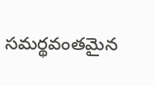సమర్థవంతమైన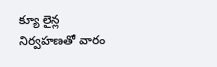క్యూ లైన్ల నిర్వహణతో వారం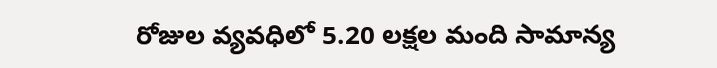రోజుల వ్యవధిలో 5.20 లక్షల మంది సామాన్య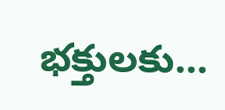భక్తులకు...